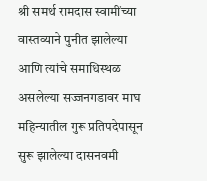श्री समर्थ रामदास स्वामींच्या वास्तव्याने पुनीत झालेल्या आणि त्यांचे समाधिस्थळ असलेल्या सज्जनगडावर माघ महिन्यातील गुरू प्रतिपदेपासून सुरू झालेल्या दासनवमी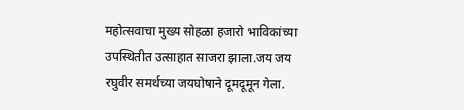महोत्सवाचा मुख्य सोहळा हजारो भाविकांच्या उपस्थितीत उत्साहात साजरा झाला.जय जय रघुवीर समर्थच्या जयघोषाने दूमदूमून गेला.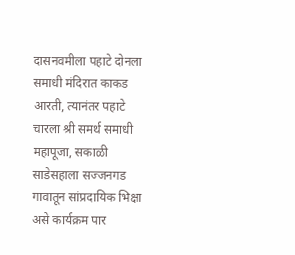दासनवमीला पहाटे दोनला समाधी मंदिरात काकड आरती, त्यानंतर पहाटे चारला श्री समर्थ समाधी महापूजा, सकाळी साडेसहाला सज्जनगड गावातून सांप्रदायिक भिक्षा असे कार्यक्रम पार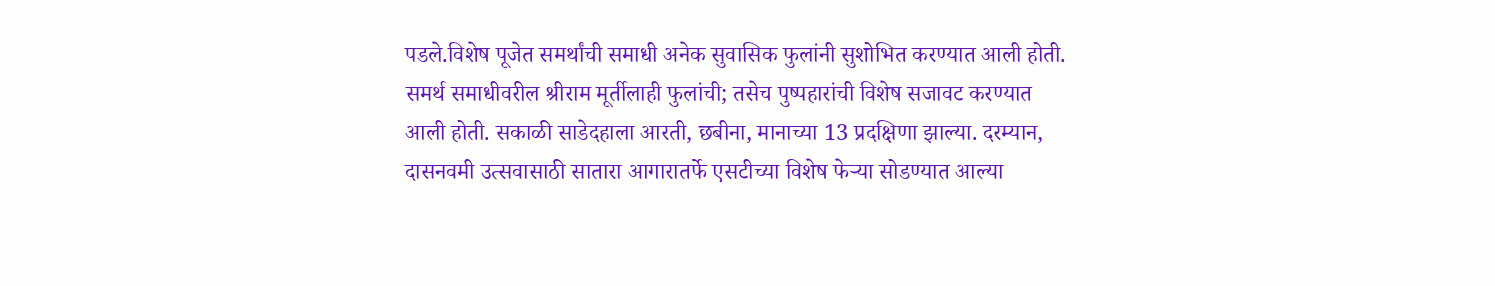पडले.विशेष पूजेत समर्थांची समाधी अनेक सुवासिक फुलांनी सुशोभित करण्यात आली होती. समर्थ समाधीवरील श्रीराम मूर्तीलाही फुलांची; तसेच पुष्पहारांची विशेष सजावट करण्यात आली होती. सकाळी साडेदहाला आरती, छबीना, मानाच्या 13 प्रदक्षिणा झाल्या. दरम्यान, दासनवमी उत्सवासाठी सातारा आगारातर्फे एसटीच्या विशेष फेऱ्या सोडण्यात आल्या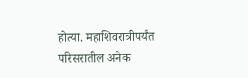होत्या. महाशिवरात्रीपर्यंत परिसरातील अनेक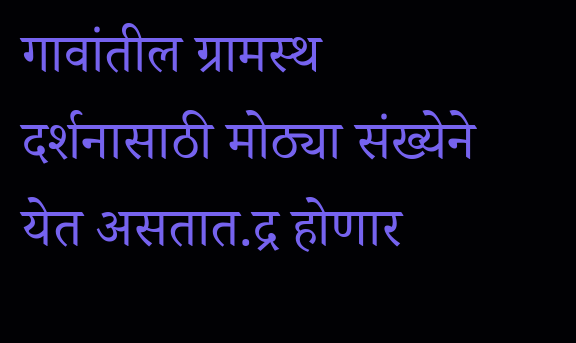गावांतील ग्रामस्थ दर्शनासाठी मोठ्या संख्येने येत असतात.द्र होणार